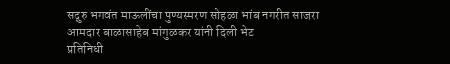सद्गुरु भगवंत माऊलींचा पुण्यस्मरण सोहळा भांब नगरीत साजरा
आमदार बाळासाहेब मांगुळकर यांनी दिली भेट
प्रतिनिधी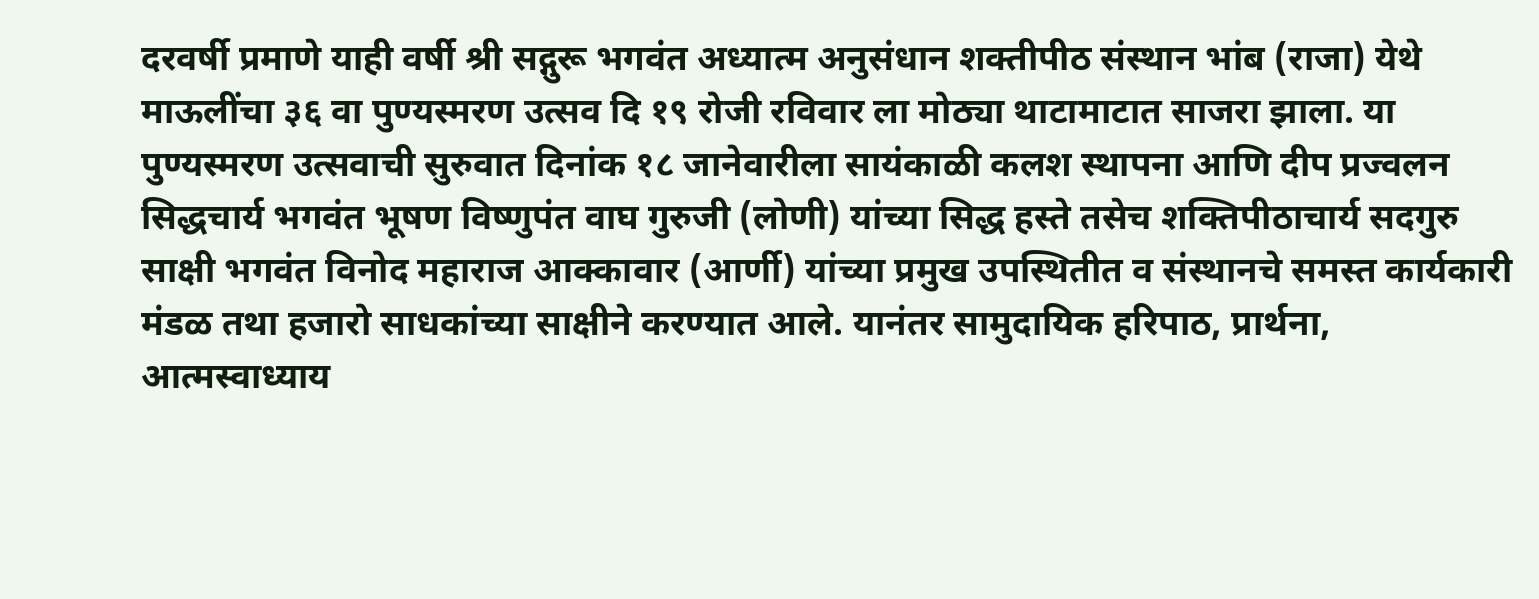दरवर्षी प्रमाणे याही वर्षी श्री सद्गुरू भगवंत अध्यात्म अनुसंधान शक्तीपीठ संस्थान भांब (राजा) येथे माऊलींचा ३६ वा पुण्यस्मरण उत्सव दि १९ रोजी रविवार ला मोठ्या थाटामाटात साजरा झाला. या पुण्यस्मरण उत्सवाची सुरुवात दिनांक १८ जानेवारीला सायंकाळी कलश स्थापना आणि दीप प्रज्वलन सिद्धचार्य भगवंत भूषण विष्णुपंत वाघ गुरुजी (लोणी) यांच्या सिद्ध हस्ते तसेच शक्तिपीठाचार्य सदगुरु साक्षी भगवंत विनोद महाराज आक्कावार (आर्णी) यांच्या प्रमुख उपस्थितीत व संस्थानचे समस्त कार्यकारी मंडळ तथा हजारो साधकांच्या साक्षीने करण्यात आले. यानंतर सामुदायिक हरिपाठ, प्रार्थना, आत्मस्वाध्याय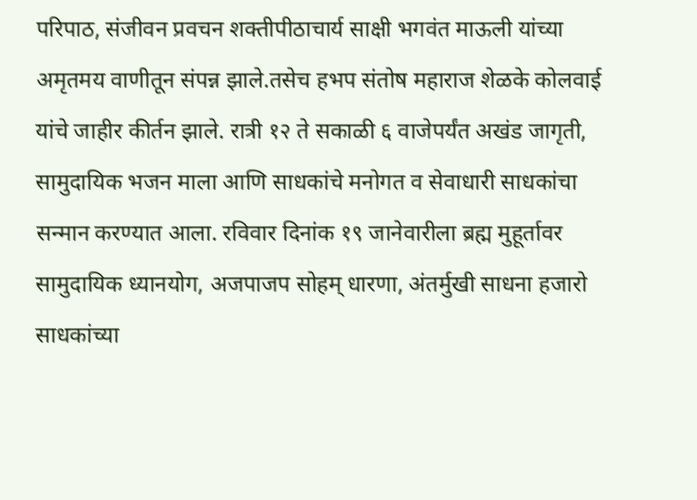परिपाठ, संजीवन प्रवचन शक्तीपीठाचार्य साक्षी भगवंत माऊली यांच्या अमृतमय वाणीतून संपन्न झाले.तसेच हभप संतोष महाराज शेळके कोलवाई यांचे जाहीर कीर्तन झाले. रात्री १२ ते सकाळी ६ वाजेपर्यंत अखंड जागृती, सामुदायिक भजन माला आणि साधकांचे मनोगत व सेवाधारी साधकांचा सन्मान करण्यात आला. रविवार दिनांक १९ जानेवारीला ब्रह्म मुहूर्तावर सामुदायिक ध्यानयोग, अजपाजप सोहम् धारणा, अंतर्मुखी साधना हजारो साधकांच्या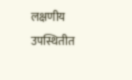लक्षणीय उपस्थितीत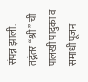संपन्न झाली.
तद्नंतर “श्री” ची पालखी पादुका व समाधी पूजन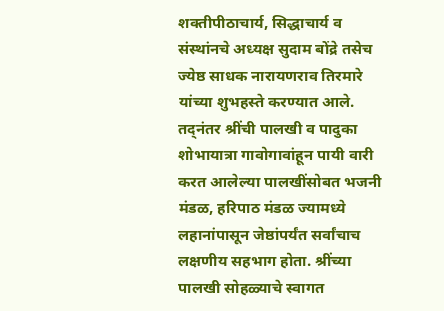शक्तीपीठाचार्य, सिद्धाचार्य व संस्थांनचे अध्यक्ष सुदाम बोंद्रे तसेच ज्येष्ठ साधक नारायणराव तिरमारे यांच्या शुभहस्ते करण्यात आले. तद्नंतर श्रींची पालखी व पादुका शोभायात्रा गावोगावांहून पायी वारी करत आलेल्या पालखींसोबत भजनी मंडळ, हरिपाठ मंडळ ज्यामध्ये लहानांपासून जेष्ठांपर्यंत सर्वांचाच लक्षणीय सहभाग होता. श्रींच्या पालखी सोहळ्याचे स्वागत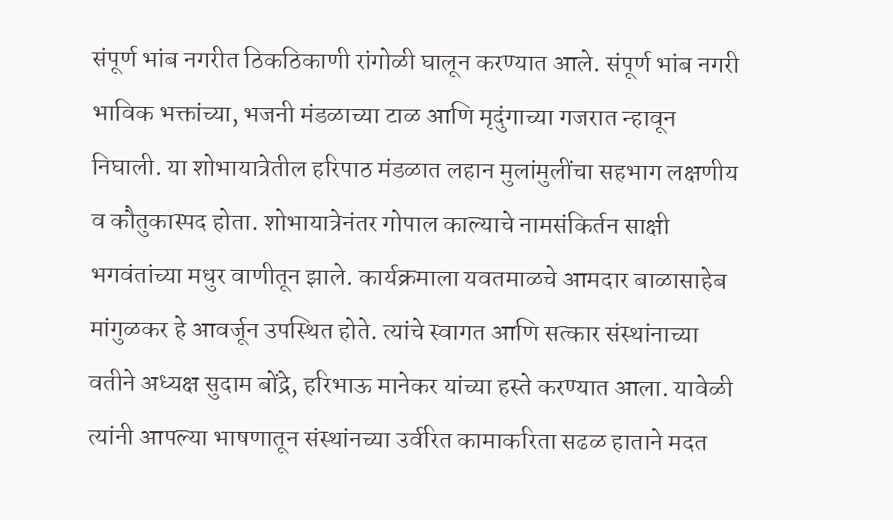संपूर्ण भांब नगरीत ठिकठिकाणी रांगोळी घालून करण्यात आले. संपूर्ण भांब नगरी भाविक भक्तांच्या, भजनी मंडळाच्या टाळ आणि मृदुंगाच्या गजरात न्हावून निघाली. या शोभायात्रेतील हरिपाठ मंडळात लहान मुलांमुलींचा सहभाग लक्षणीय व कौतुकास्पद होता. शोभायात्रेनंतर गोपाल काल्याचे नामसंकिर्तन साक्षी भगवंतांच्या मधुर वाणीतून झाले. कार्यक्रमाला यवतमाळचे आमदार बाळासाहेब मांगुळकर हे आवर्जून उपस्थित होते. त्यांचे स्वागत आणि सत्कार संस्थांनाच्या वतीने अध्यक्ष सुदाम बोंद्रे, हरिभाऊ मानेकर यांच्या हस्ते करण्यात आला. यावेळी त्यांनी आपल्या भाषणातून संस्थांनच्या उर्वरित कामाकरिता सढळ हाताने मदत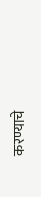करण्याचे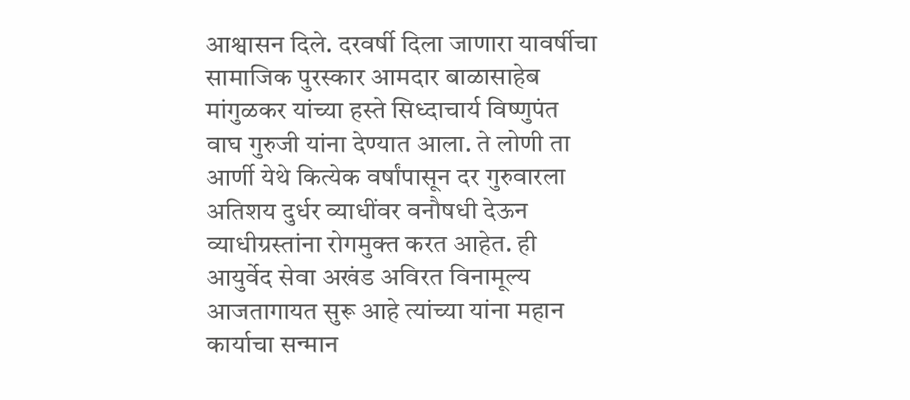आश्वासन दिले. दरवर्षी दिला जाणारा यावर्षीचा सामाजिक पुरस्कार आमदार बाळासाहेब मांगुळकर यांच्या हस्ते सिध्दाचार्य विष्णुपंत वाघ गुरुजी यांना देण्यात आला. ते लोणी ता आर्णी येथे कित्येक वर्षांपासून दर गुरुवारला अतिशय दुर्धर व्याधींवर वनौषधी देऊन व्याधीग्रस्तांना रोगमुक्त करत आहेत. ही आयुर्वेद सेवा अखंड अविरत विनामूल्य आजतागायत सुरू आहे त्यांच्या यांना महान कार्याचा सन्मान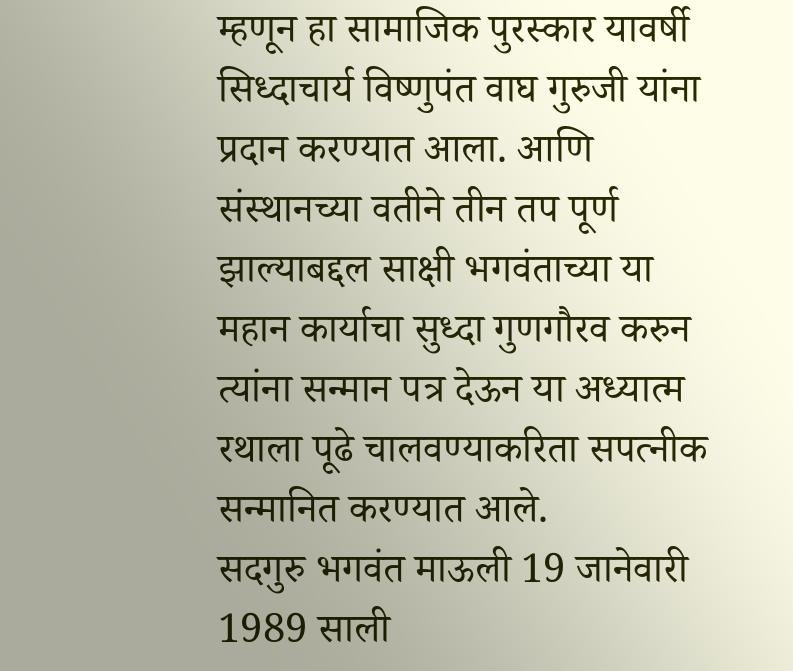म्हणून हा सामाजिक पुरस्कार यावर्षी सिध्दाचार्य विष्णुपंत वाघ गुरुजी यांना प्रदान करण्यात आला. आणि संस्थानच्या वतीने तीन तप पूर्ण झाल्याबद्दल साक्षी भगवंताच्या या महान कार्याचा सुध्दा गुणगौरव करुन त्यांना सन्मान पत्र देऊन या अध्यात्म रथाला पूढे चालवण्याकरिता सपत्नीक सन्मानित करण्यात आले.
सदगुरु भगवंत माऊली 19 जानेवारी 1989 साली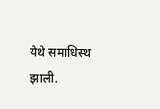येथे समाधिस्थ झाली.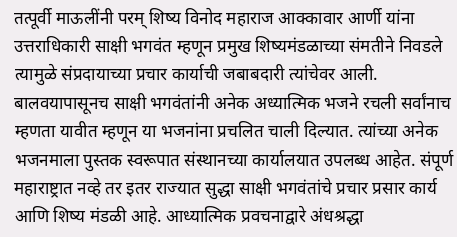तत्पूर्वी माऊलींनी परम् शिष्य विनोद महाराज आक्कावार आर्णी यांना उत्तराधिकारी साक्षी भगवंत म्हणून प्रमुख शिष्यमंडळाच्या संमतीने निवडले त्यामुळे संप्रदायाच्या प्रचार कार्याची जबाबदारी त्यांचेवर आली. बालवयापासूनच साक्षी भगवंतांनी अनेक अध्यात्मिक भजने रचली सर्वांनाच म्हणता यावीत म्हणून या भजनांना प्रचलित चाली दिल्यात. त्यांच्या अनेक भजनमाला पुस्तक स्वरूपात संस्थानच्या कार्यालयात उपलब्ध आहेत. संपूर्ण महाराष्ट्रात नव्हे तर इतर राज्यात सुद्धा साक्षी भगवंतांचे प्रचार प्रसार कार्य आणि शिष्य मंडळी आहे. आध्यात्मिक प्रवचनाद्वारे अंधश्रद्धा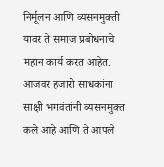निर्मूलन आणि व्यसनमुक्ती यावर ते समाज प्रबोधनाचे महान कार्य करत आहेत. आजवर हजारो साधकांना साक्षी भगवंतांनी व्यसनमुक्त कले आहे आणि ते आपले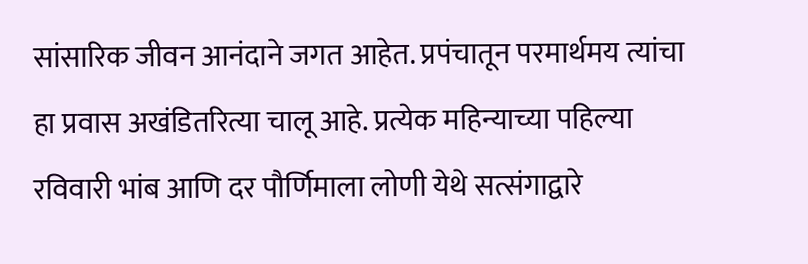सांसारिक जीवन आनंदाने जगत आहेत. प्रपंचातून परमार्थमय त्यांचा हा प्रवास अखंडितरित्या चालू आहे. प्रत्येक महिन्याच्या पहिल्या रविवारी भांब आणि दर पौर्णिमाला लोणी येथे सत्संगाद्वारे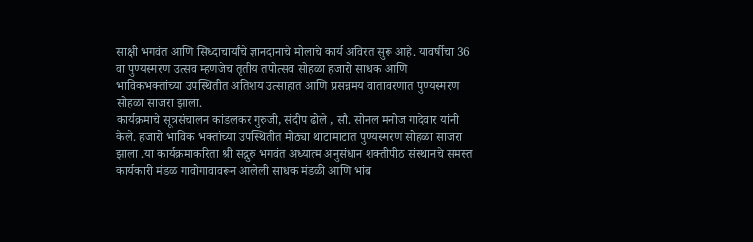साक्षी भगवंत आणि सिध्दाचार्यांचे ज्ञानदानाचे मोलाचे कार्य अविरत सुरू आहे. यावर्षीचा 36 वा पुण्यस्मरण उत्सव म्हणजेच तृतीय तपोत्सव सोहळा हजारो साधक आणि भाविकभक्तांच्या उपस्थितीत अतिशय उत्साहात आणि प्रसन्नमय वातावरणात पुण्यस्मरण सोहळा साजरा झाला.
कार्यक्रमाचे सूत्रसंचालन कांडलकर गुरुजी, संदीप ढोले , सौ. सोनल मनोज गादेवार यांनी केले. हजारो भाविक भक्तांच्या उपस्थितीत मोठ्या थाटामाटात पुण्यस्मरण सोहळा साजरा झाला .या कार्यक्रमाकरिता श्री सद्गुरु भगवंत अध्यात्म अनुसंधान शक्तीपीठ संस्थानचे समस्त कार्यकारी मंडळ गावोगावावरून आलेली साधक मंडळी आणि भांब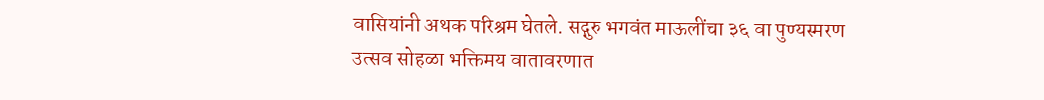वासियांनी अथक परिश्रम घेतले. सद्गुरु भगवंत माऊलींचा ३६ वा पुण्यस्मरण उत्सव सोहळा भक्तिमय वातावरणात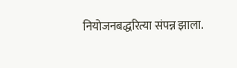नियोजनबद्धरित्या संपन्न झाला.